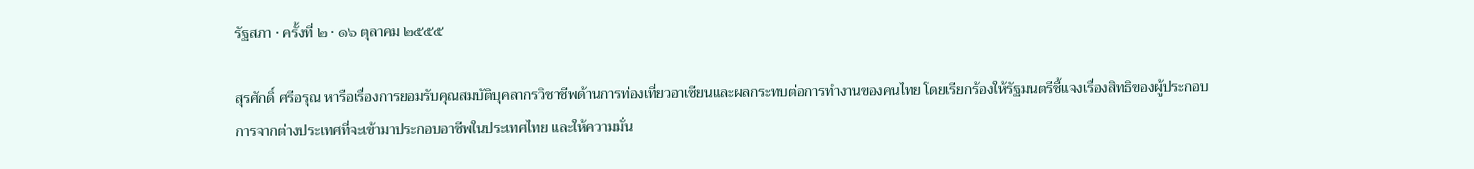รัฐสภา · ครั้งที่ ๒ · ๑๖ ตุลาคม ๒๕๕๕

สุรศักดิ์ ศรีอรุณ หารือเรื่องการยอมรับคุณสมบัติบุคลากรวิชาชีพด้านการท่องเที่ยวอาเซียนและผลกระทบต่อการทำงานของคนไทย โดยเรียกร้องให้รัฐมนตรีชี้แจงเรื่องสิทธิของผู้ประกอบการจากต่างประเทศที่จะเข้ามาประกอบอาชีพในประเทศไทย และให้ความมั่น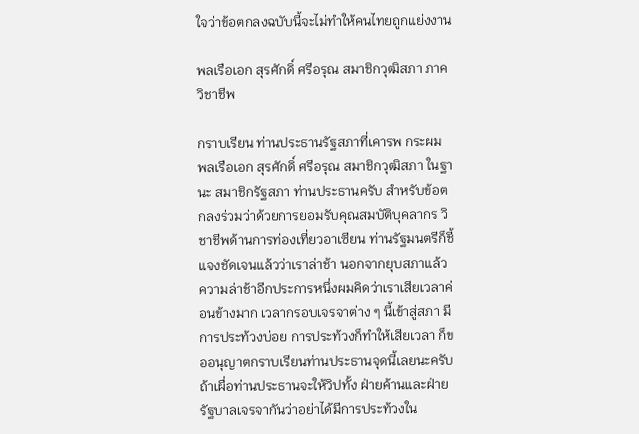ใจว่าข้อตกลงฉบับนี้จะไม่ทำให้คนไทยถูกแย่งงาน

พลเรือเอก สุรศักดิ์ ศรีอรุณ สมาชิกวุฒิสภา ภาควิชาชีพ

กราบเรียน ท่านประธานรัฐสภาที่เคารพ กระผม พลเรือเอก สุรศักดิ์ ศรีอรุณ สมาชิกวุฒิสภา ในฐานะ สมาชิกรัฐสภา ท่านประธานครับ สําหรับข้อตกลงร่วมว่าด้วยการยอมรับคุณสมบัติบุคลากร วิชาชีพด้านการท่องเที่ยวอาเซียน ท่านรัฐมนตรีก็ชี้แจงชัดเจนแล้วว่าเราล่าช้า นอกจากยุบสภาแล้ว ความล่าช้าอีกประการหนึ่งผมคิดว่าเราเสียเวลาค่อนข้างมาก เวลากรอบเจรจาต่าง ๆ นี้เข้าสู่สภา มีการประท้วงบ่อย การประท้วงก็ทําให้เสียเวลา ก็ขออนุญาตกราบเรียนท่านประธานจุดนี้เลยนะครับ ถ้าเผื่อท่านประธานจะให้วิปทั้ง ฝ่ายค้านและฝ่ายรัฐบาลเจรจากันว่าอย่าได้มีการประท้วงใน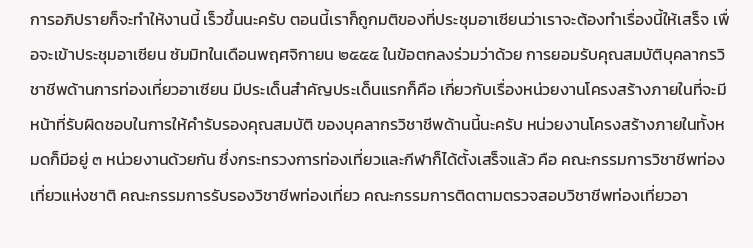การอภิปรายก็จะทําให้งานนี้ เร็วขึ้นนะครับ ตอนนี้เราก็ถูกมติของที่ประชุมอาเซียนว่าเราจะต้องทําเรื่องนี้ให้เสร็จ เพื่อจะเข้าประชุมอาเซียน ซัมมิทในเดือนพฤศจิกายน ๒๕๕๕ ในข้อตกลงร่วมว่าด้วย การยอมรับคุณสมบัติบุคลากรวิชาชีพด้านการท่องเที่ยวอาเซียน มีประเด็นสําคัญประเด็นแรกก็คือ เกี่ยวกับเรื่องหน่วยงานโครงสร้างภายในที่จะมีหน้าที่รับผิดชอบในการให้คํารับรองคุณสมบัติ ของบุคลากรวิชาชีพด้านนี้นะครับ หน่วยงานโครงสร้างภายในทั้งหมดก็มีอยู่ ๓ หน่วยงานด้วยกัน ซึ่งกระทรวงการท่องเที่ยวและกีฬาก็ได้ตั้งเสร็จแล้ว คือ คณะกรรมการวิชาชีพท่องเที่ยวแห่งชาติ คณะกรรมการรับรองวิชาชีพท่องเที่ยว คณะกรรมการติดตามตรวจสอบวิชาชีพท่องเที่ยวอา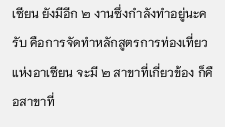เซียน ยังมีอีก ๒ งานซึ่งกําลังทําอยู่นะครับ คือการจัดทําหลักสูตรการท่องเที่ยวแห่งอาเซียน จะมี ๒ สาขาที่เกี่ยวข้อง ก็คือสาขาที่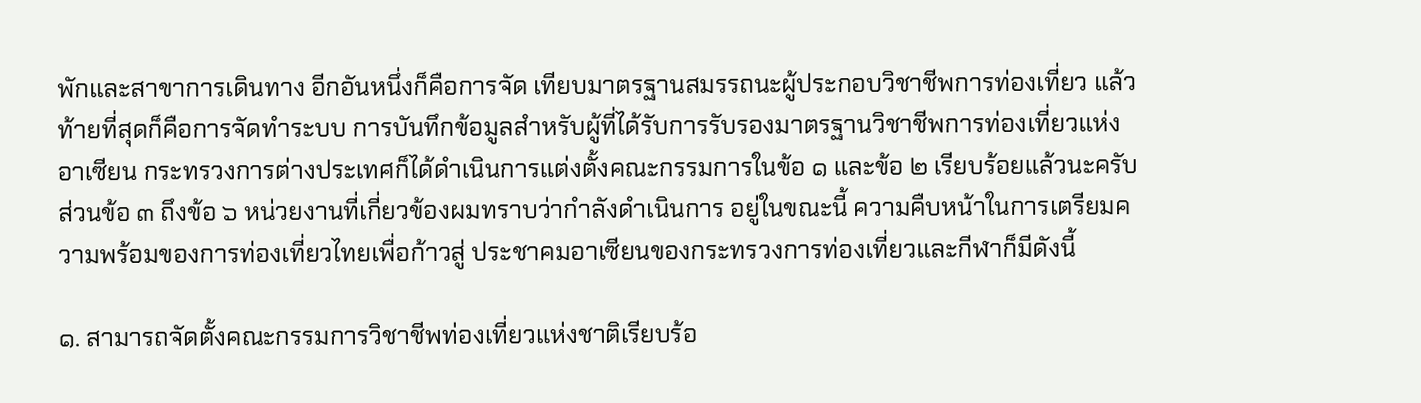พักและสาขาการเดินทาง อีกอันหนึ่งก็คือการจัด เทียบมาตรฐานสมรรถนะผู้ประกอบวิชาชีพการท่องเที่ยว แล้วท้ายที่สุดก็คือการจัดทําระบบ การบันทึกข้อมูลสําหรับผู้ที่ได้รับการรับรองมาตรฐานวิชาชีพการท่องเที่ยวแห่งอาเซียน กระทรวงการต่างประเทศก็ได้ดําเนินการแต่งตั้งคณะกรรมการในข้อ ๑ และข้อ ๒ เรียบร้อยแล้วนะครับ ส่วนข้อ ๓ ถึงข้อ ๖ หน่วยงานที่เกี่ยวข้องผมทราบว่ากําลังดําเนินการ อยู่ในขณะนี้ ความคืบหน้าในการเตรียมความพร้อมของการท่องเที่ยวไทยเพื่อก้าวสู่ ประชาคมอาเซียนของกระทรวงการท่องเที่ยวและกีฬาก็มีดังนี้

๑. สามารถจัดตั้งคณะกรรมการวิชาชีพท่องเที่ยวแห่งชาติเรียบร้อ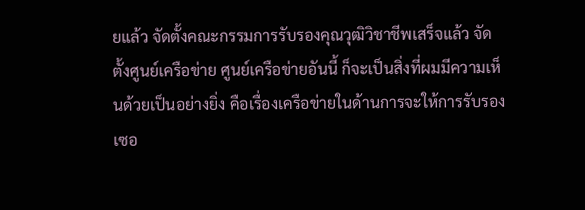ยแล้ว จัดตั้งคณะกรรมการรับรองคุณวุฒิวิชาชีพเสร็จแล้ว จัดตั้งศูนย์เครือข่าย ศูนย์เครือข่ายอันนี้ ก็จะเป็นสิ่งที่ผมมีความเห็นด้วยเป็นอย่างยิ่ง คือเรื่องเครือข่ายในด้านการจะให้การรับรอง เซอ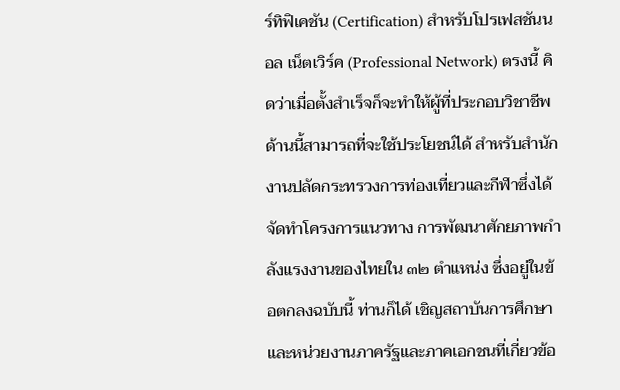ร์ทิฟิเคชัน (Certification) สําหรับโปรเฟสชันนอล เน็ตเวิร์ค (Professional Network) ตรงนี้ คิดว่าเมื่อตั้งสําเร็จก็จะทําให้ผู้ที่ประกอบวิชาชีพด้านนี้สามารถที่จะใช้ประโยชน์ได้ สําหรับสํานักงานปลัดกระทรวงการท่องเที่ยวและกีฬาซึ่งได้จัดทําโครงการแนวทาง การพัฒนาศักยภาพกําลังแรงงานของไทยใน ๓๒ ตําแหน่ง ซึ่งอยู่ในข้อตกลงฉบับนี้ ท่านก็ได้ เชิญสถาบันการศึกษาและหน่วยงานภาครัฐและภาคเอกชนที่เกี่ยวข้อ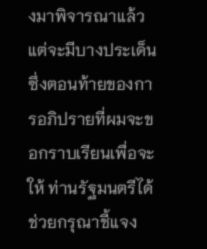งมาพิจารณาแล้ว แต่จะมีบางประเด็นซึ่งตอนท้ายของการอภิปรายที่ผมจะขอกราบเรียนเพื่อจะให้ ท่านรัฐมนตรีได้ช่วยกรุณาชี้แจง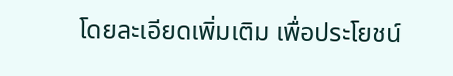โดยละเอียดเพิ่มเติม เพื่อประโยชน์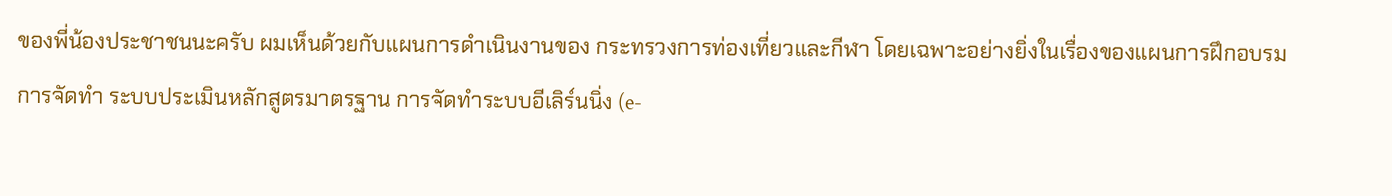ของพี่น้องประชาชนนะครับ ผมเห็นด้วยกับแผนการดําเนินงานของ กระทรวงการท่องเที่ยวและกีฬา โดยเฉพาะอย่างยิ่งในเรื่องของแผนการฝึกอบรม การจัดทํา ระบบประเมินหลักสูตรมาตรฐาน การจัดทําระบบอีเลิร์นนิ่ง (e-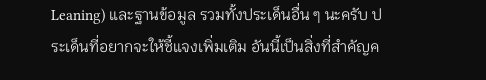Leaning) และฐานข้อมูล รวมทั้งประเด็นอื่น ๆ นะครับ ประเด็นที่อยากจะให้ชี้แจงเพิ่มเติม อันนี้เป็นสิ่งที่สําคัญค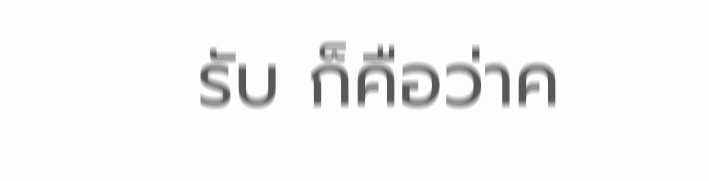รับ ก็คือว่าค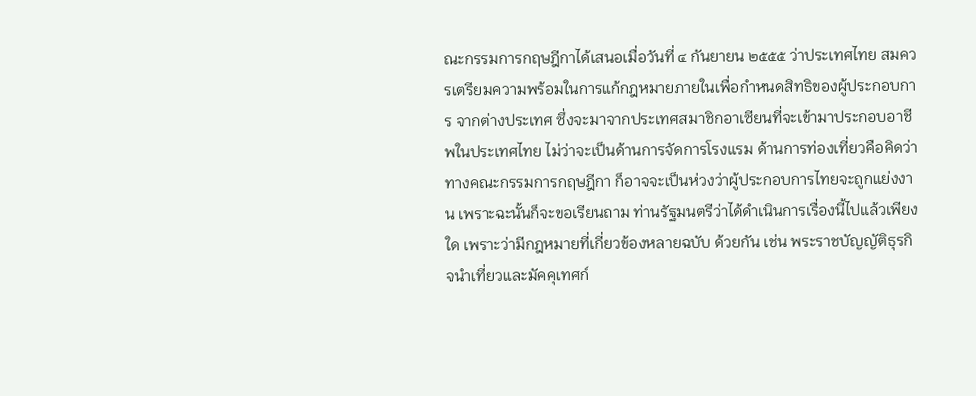ณะกรรมการกฤษฎีกาได้เสนอเมื่อวันที่ ๔ กันยายน ๒๕๕๕ ว่าประเทศไทย สมควรเตรียมความพร้อมในการแก้กฎหมายภายในเพื่อกําหนดสิทธิของผู้ประกอบการ จากต่างประเทศ ซึ่งจะมาจากประเทศสมาชิกอาเซียนที่จะเข้ามาประกอบอาชีพในประเทศไทย ไม่ว่าจะเป็นด้านการจัดการโรงแรม ด้านการท่องเที่ยวคือคิดว่าทางคณะกรรมการกฤษฎีกา ก็อาจจะเป็นห่วงว่าผู้ประกอบการไทยจะถูกแย่งงาน เพราะฉะนั้นก็จะขอเรียนถาม ท่านรัฐมนตรีว่าได้ดําเนินการเรื่องนี้ไปแล้วเพียงใด เพราะว่ามีกฎหมายที่เกี่ยวข้องหลายฉบับ ด้วยกัน เช่น พระราชบัญญัติธุรกิจนําเที่ยวและมัคคุเทศก์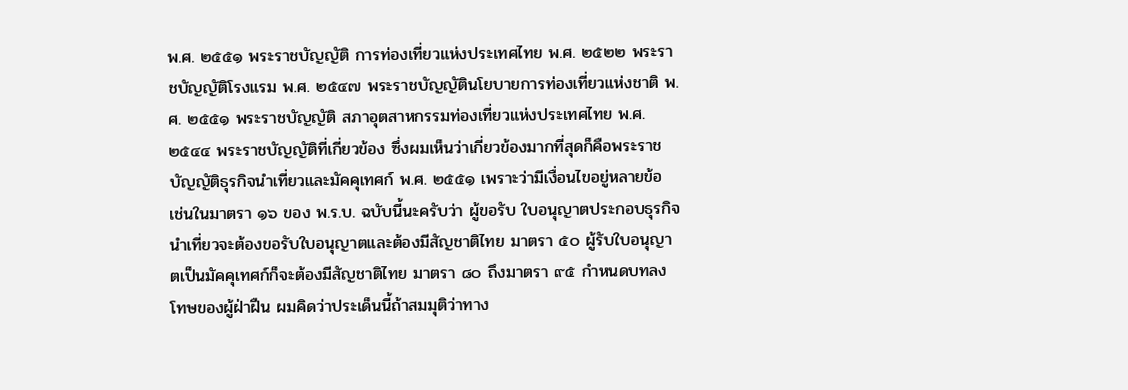พ.ศ. ๒๕๕๑ พระราชบัญญัติ การท่องเที่ยวแห่งประเทศไทย พ.ศ. ๒๕๒๒ พระราชบัญญัติโรงแรม พ.ศ. ๒๕๔๗ พระราชบัญญัตินโยบายการท่องเที่ยวแห่งชาติ พ.ศ. ๒๕๕๑ พระราชบัญญัติ สภาอุตสาหกรรมท่องเที่ยวแห่งประเทศไทย พ.ศ. ๒๕๔๔ พระราชบัญญัติที่เกี่ยวข้อง ซึ่งผมเห็นว่าเกี่ยวข้องมากที่สุดก็คือพระราชบัญญัติธุรกิจนําเที่ยวและมัคคุเทศก์ พ.ศ. ๒๕๕๑ เพราะว่ามีเงื่อนไขอยู่หลายข้อ เช่นในมาตรา ๑๖ ของ พ.ร.บ. ฉบับนี้นะครับว่า ผู้ขอรับ ใบอนุญาตประกอบธุรกิจนําเที่ยวจะต้องขอรับใบอนุญาตและต้องมีสัญชาติไทย มาตรา ๕๐ ผู้รับใบอนุญาตเป็นมัคคุเทศก์ก็จะต้องมีสัญชาติไทย มาตรา ๘๐ ถึงมาตรา ๙๕ กําหนดบทลงโทษของผู้ฝ่าฝืน ผมคิดว่าประเด็นนี้ถ้าสมมุติว่าทาง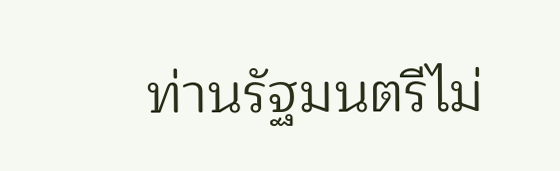ท่านรัฐมนตรีไม่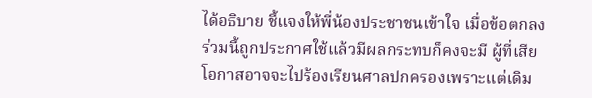ได้อธิบาย ชี้แจงให้พี่น้องประชาชนเข้าใจ เมื่อข้อตกลงร่วมนี้ถูกประกาศใช้แล้วมีผลกระทบก็คงจะมี ผู้ที่เสียโอกาสอาจจะไปร้องเรียนศาลปกครองเพราะแต่เดิม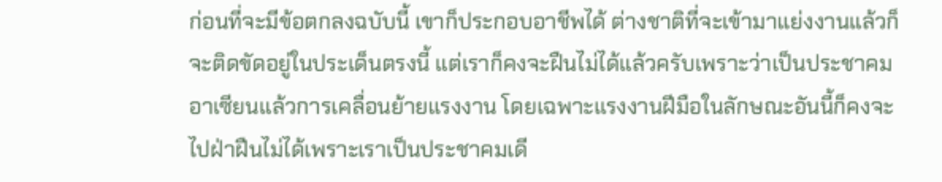ก่อนที่จะมีข้อตกลงฉบับนี้ เขาก็ประกอบอาชีพได้ ต่างชาติที่จะเข้ามาแย่งงานแล้วก็จะติดขัดอยู่ในประเด็นตรงนี้ แต่เราก็คงจะฝืนไม่ได้แล้วครับเพราะว่าเป็นประชาคมอาเซียนแล้วการเคลื่อนย้ายแรงงาน โดยเฉพาะแรงงานฝีมือในลักษณะอันนี้ก็คงจะไปฝ่าฝืนไม่ได้เพราะเราเป็นประชาคมเดี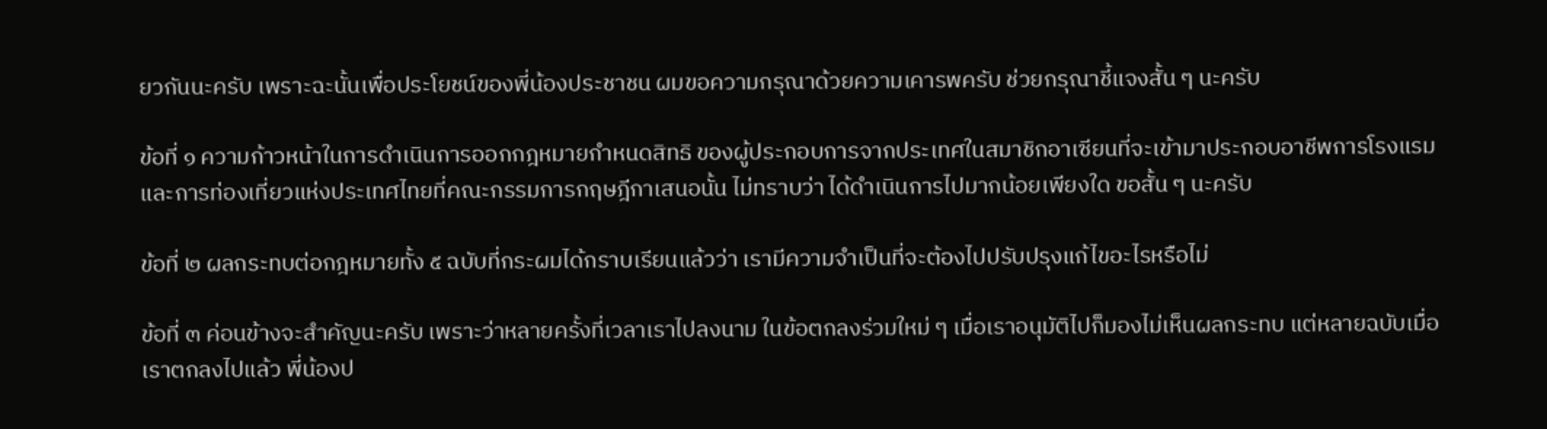ยวกันนะครับ เพราะฉะนั้นเพื่อประโยชน์ของพี่น้องประชาชน ผมขอความกรุณาด้วยความเคารพครับ ช่วยกรุณาชี้แจงสั้น ๆ นะครับ

ข้อที่ ๑ ความก้าวหน้าในการดําเนินการออกกฎหมายกําหนดสิทธิ ของผู้ประกอบการจากประเทศในสมาชิกอาเซียนที่จะเข้ามาประกอบอาชีพการโรงแรม และการท่องเที่ยวแห่งประเทศไทยที่คณะกรรมการกฤษฎีกาเสนอนั้น ไม่ทราบว่า ได้ดําเนินการไปมากน้อยเพียงใด ขอสั้น ๆ นะครับ

ข้อที่ ๒ ผลกระทบต่อกฎหมายทั้ง ๕ ฉบับที่กระผมได้กราบเรียนแล้วว่า เรามีความจําเป็นที่จะต้องไปปรับปรุงแก้ไขอะไรหรือไม่

ข้อที่ ๓ ค่อนข้างจะสําคัญนะครับ เพราะว่าหลายครั้งที่เวลาเราไปลงนาม ในข้อตกลงร่วมใหม่ ๆ เมื่อเราอนุมัติไปก็มองไม่เห็นผลกระทบ แต่หลายฉบับเมื่อเราตกลงไปแล้ว พี่น้องป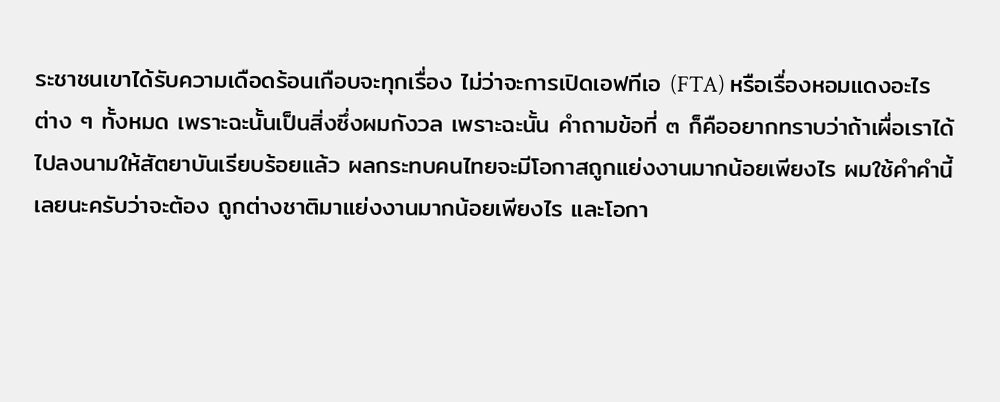ระชาชนเขาได้รับความเดือดร้อนเกือบจะทุกเรื่อง ไม่ว่าจะการเปิดเอฟทีเอ (FTA) หรือเรื่องหอมแดงอะไรต่าง ๆ ทั้งหมด เพราะฉะนั้นเป็นสิ่งซึ่งผมกังวล เพราะฉะนั้น คําถามข้อที่ ๓ ก็คืออยากทราบว่าถ้าเผื่อเราได้ไปลงนามให้สัตยาบันเรียบร้อยแล้ว ผลกระทบคนไทยจะมีโอกาสถูกแย่งงานมากน้อยเพียงไร ผมใช้คําคํานี้เลยนะครับว่าจะต้อง ถูกต่างชาติมาแย่งงานมากน้อยเพียงไร และโอกา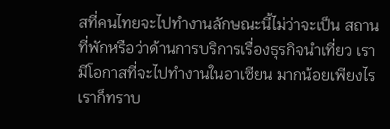สที่คนไทยจะไปทํางานลักษณะนี้ไม่ว่าจะเป็น สถานที่พักหรือว่าด้านการบริการเรื่องธุรกิจนําเที่ยว เรามีโอกาสที่จะไปทํางานในอาเซียน มากน้อยเพียงไร เราก็ทราบ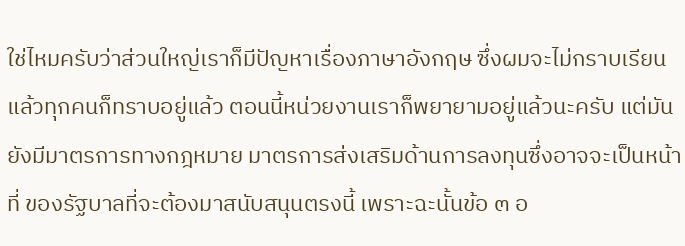ใช่ไหมครับว่าส่วนใหญ่เราก็มีปัญหาเรื่องภาษาอังกฤษ ซึ่งผมจะไม่กราบเรียนแล้วทุกคนก็ทราบอยู่แล้ว ตอนนี้หน่วยงานเราก็พยายามอยู่แล้วนะครับ แต่มันยังมีมาตรการทางกฎหมาย มาตรการส่งเสริมด้านการลงทุนซึ่งอาจจะเป็นหน้าที่ ของรัฐบาลที่จะต้องมาสนับสนุนตรงนี้ เพราะฉะนั้นข้อ ๓ อ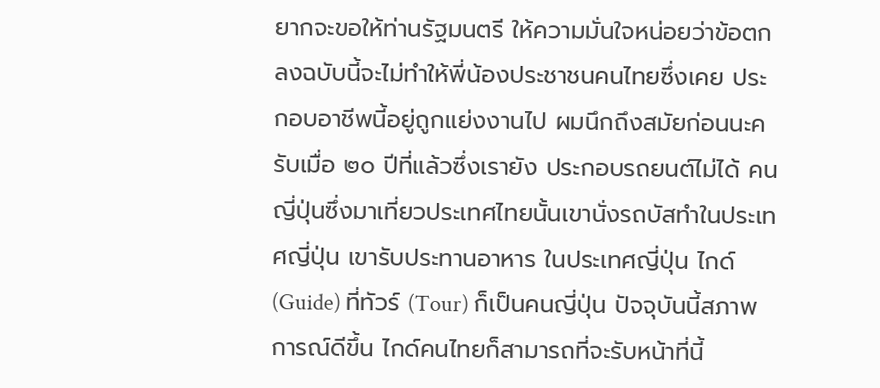ยากจะขอให้ท่านรัฐมนตรี ให้ความมั่นใจหน่อยว่าข้อตกลงฉบับนี้จะไม่ทําให้พี่น้องประชาชนคนไทยซึ่งเคย ประกอบอาชีพนี้อยู่ถูกแย่งงานไป ผมนึกถึงสมัยก่อนนะครับเมื่อ ๒๐ ปีที่แล้วซึ่งเรายัง ประกอบรถยนต์ไม่ได้ คนญี่ปุ่นซึ่งมาเที่ยวประเทศไทยนั้นเขานั่งรถบัสทําในประเทศญี่ปุ่น เขารับประทานอาหาร ในประเทศญี่ปุ่น ไกด์ (Guide) ที่ทัวร์ (Tour) ก็เป็นคนญี่ปุ่น ปัจจุบันนี้สภาพการณ์ดีขึ้น ไกด์คนไทยก็สามารถที่จะรับหน้าที่นี้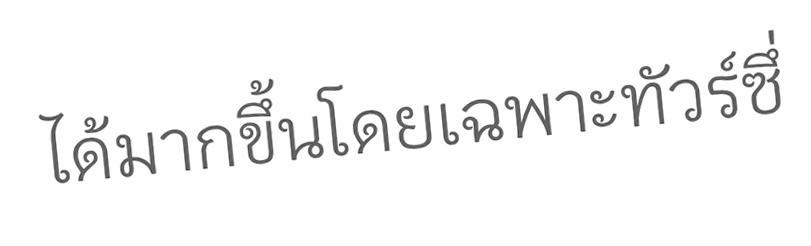ได้มากขึ้นโดยเฉพาะทัวร์ซึ่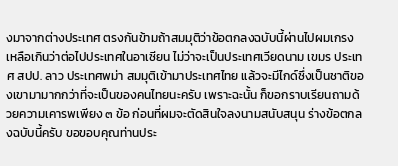งมาจากต่างประเทศ ตรงกันข้ามถ้าสมมุติว่าข้อตกลงฉบับนี้ผ่านไปผมเกรงเหลือเกินว่าต่อไปประเทศในอาเซียน ไม่ว่าจะเป็นประเทศเวียดนาม เขมร ประเทศ สปป. ลาว ประเทศพม่า สมมุติเข้ามาประเทศไทย แล้วจะมีไกด์ซึ่งเป็นชาติของเขามามากกว่าที่จะเป็นของคนไทยนะครับ เพราะฉะนั้น ก็ขอกราบเรียนถามด้วยความเคารพเพียง ๓ ข้อ ก่อนที่ผมจะตัดสินใจลงนามสนับสนุน ร่างข้อตกลงฉบับนี้ครับ ขอขอบคุณท่านประ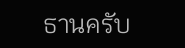ธานครับ